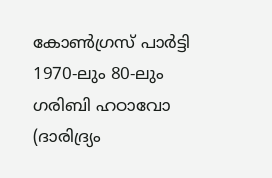കോൺഗ്രസ് പാർട്ടി 1970-ലും 80-ലും ഗരിബി ഹഠാവോ (ദാരിദ്ര്യം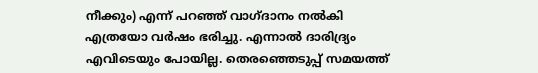നീക്കും) എന്ന് പറഞ്ഞ് വാഗ്ദാനം നൽകി എത്രയോ വർഷം ഭരിച്ചു. എന്നാൽ ദാരിദ്ര്യം എവിടെയും പോയില്ല. തെരഞ്ഞെടുപ്പ് സമയത്ത്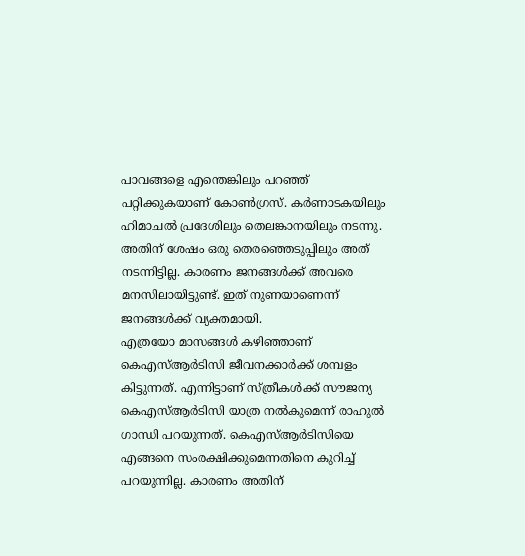പാവങ്ങളെ എന്തെങ്കിലും പറഞ്ഞ് പറ്റിക്കുകയാണ് കോൺഗ്രസ്. കർണാടകയിലും ഹിമാചൽ പ്രദേശിലും തെലങ്കാനയിലും നടന്നു. അതിന് ശേഷം ഒരു തെരഞ്ഞെടുപ്പിലും അത് നടന്നിട്ടില്ല. കാരണം ജനങ്ങൾക്ക് അവരെ മനസിലായിട്ടുണ്ട്. ഇത് നുണയാണെന്ന് ജനങ്ങൾക്ക് വ്യക്തമായി.
എത്രയോ മാസങ്ങൾ കഴിഞ്ഞാണ് കെഎസ്ആർടിസി ജീവനക്കാർക്ക് ശമ്പളം കിട്ടുന്നത്. എന്നിട്ടാണ് സ്ത്രീകൾക്ക് സൗജന്യ കെഎസ്ആർടിസി യാത്ര നൽകുമെന്ന് രാഹുൽ ഗാന്ധി പറയുന്നത്. കെഎസ്ആർടിസിയെ എങ്ങനെ സംരക്ഷിക്കുമെന്നതിനെ കുറിച്ച് പറയുന്നില്ല. കാരണം അതിന്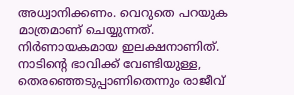അധ്വാനിക്കണം. വെറുതെ പറയുക മാത്രമാണ് ചെയ്യുന്നത്. നിർണായകമായ ഇലക്ഷനാണിത്. നാടിന്റെ ഭാവിക്ക് വേണ്ടിയുള്ള, തെരഞ്ഞെടുപ്പാണിതെന്നും രാജീവ്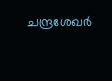ചന്ദ്രശേഖർ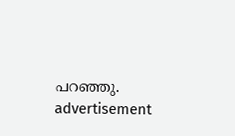പറഞ്ഞു.
advertisement